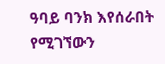ዓባይ ባንክ እየሰራበት የሚገኘውን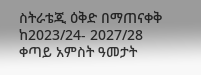ስትራቴጂ ዕቅድ በማጠናቀቅ ከ2023/24- 2027/28 ቀጣይ አምስት ዓመታት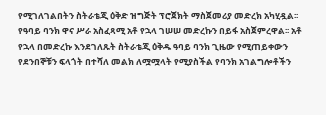የሚገለገልበትን ስትራቴጂ ዕቅድ ዝግጅት ፕሮጀክት ማስጀመሪያ መድረክ አካሂዷል፡፡ የዓባይ ባንክ ዋና ሥራ አስፈጻሚ አቶ የኋላ ገሠሠ መድረኩን በይፋ አስጀምረዋል፡፡ አቶ የኋላ በመድረኩ እንደገለጹት ስትራቴጂ ዕቅዱ ዓባይ ባንክ ጊዜው የሚጠይቀውን የደንበኞቹን ፍላጎት በተሻለ መልክ ለሟሟላት የሚያስችል የባንክ አገልግሎቶችን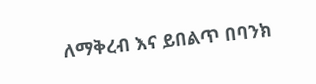ለማቅረብ እና ይበልጥ በባንክ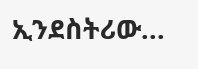ኢንደስትሪው...